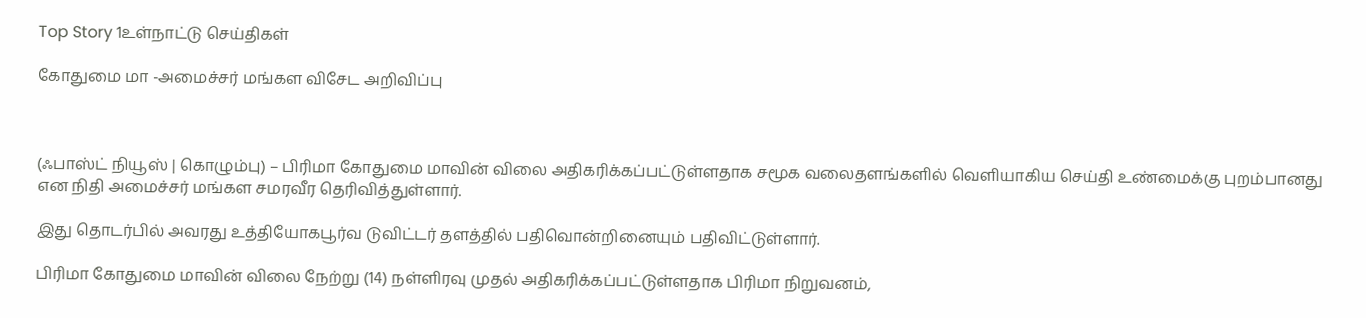Top Story 1உள்நாட்டு செய்திகள்

கோதுமை மா -அமைச்சர் மங்கள விசேட அறிவிப்பு



(ஃபாஸ்ட் நியூஸ் | கொழும்பு) – பிரிமா கோதுமை மாவின் விலை அதிகரிக்கப்பட்டுள்ளதாக சமூக வலைதளங்களில் வெளியாகிய செய்தி உண்மைக்கு புறம்பானது என நிதி அமைச்சர் மங்கள சமரவீர தெரிவித்துள்ளார்.

இது தொடர்பில் அவரது உத்தியோகபூர்வ டுவிட்டர் தளத்தில் பதிவொன்றினையும் பதிவிட்டுள்ளார்.

பிரிமா கோதுமை மாவின் விலை நேற்று (14) நள்ளிரவு முதல் அதிகரிக்கப்பட்டுள்ளதாக பிரிமா நிறுவனம்,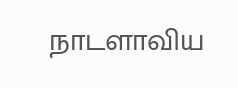நாடளாவிய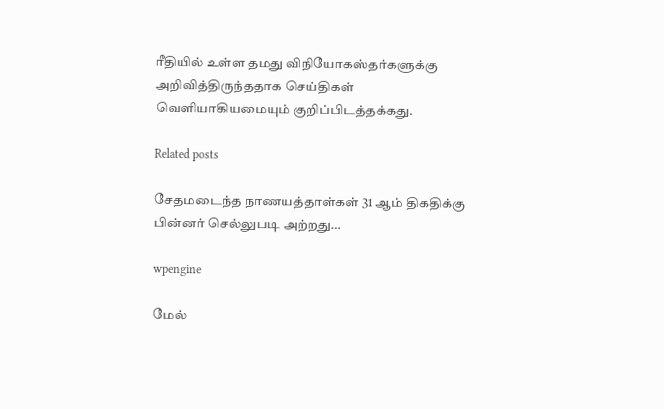ரீதியில் உள்ள தமது விநியோகஸ்தர்களுக்கு அறிவித்திருந்ததாக செய்திகள் வெளியாகியமையும் குறிப்பிடத்தக்கது.

Related posts

சேதமடைந்த நாணயத்தாள்கள் 31 ஆம் திகதிக்கு பின்னர் செல்லுபடி அற்றது…

wpengine

மேல்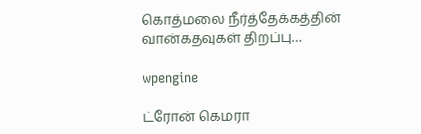கொத்மலை நீர்த்தேக்கத்தின் வான்கதவுகள் திறப்பு…

wpengine

ட்ரோன் கெமரா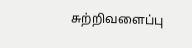சுற்றிவளைப்பு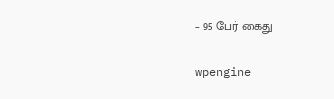– 95 பேர் கைது

wpengine